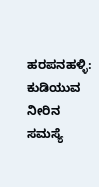ಹರಪನಹಳ್ಳಿ: ಕುಡಿಯುವ ನೀರಿನ ಸಮಸ್ಯೆ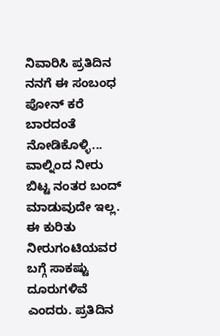ನಿವಾರಿಸಿ ಪ್ರತಿದಿನ ನನಗೆ ಈ ಸಂಬಂಧ ಪೋನ್ ಕರೆ ಬಾರದಂತೆ ನೋಡಿಕೊಳ್ಳಿ...
ವಾಲ್ನಿಂದ ನೀರು ಬಿಟ್ಟ ನಂತರ ಬಂದ್ ಮಾಡುವುದೇ ಇಲ್ಲ. ಈ ಕುರಿತು ನೀರುಗಂಟಿಯವರ ಬಗ್ಗೆ ಸಾಕಷ್ಟು ದೂರುಗಳಿವೆ ಎಂದರು. ಪ್ರತಿದಿನ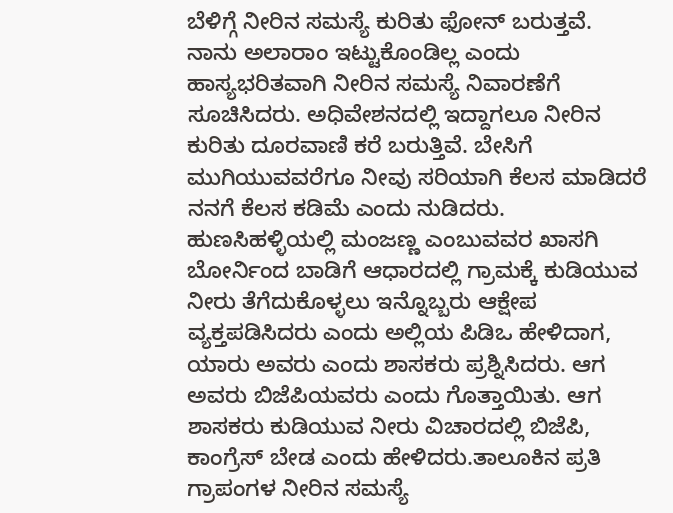ಬೆಳಿಗ್ಗೆ ನೀರಿನ ಸಮಸ್ಯೆ ಕುರಿತು ಫೋನ್ ಬರುತ್ತವೆ. ನಾನು ಅಲಾರಾಂ ಇಟ್ಟುಕೊಂಡಿಲ್ಲ ಎಂದು ಹಾಸ್ಯಭರಿತವಾಗಿ ನೀರಿನ ಸಮಸ್ಯೆ ನಿವಾರಣೆಗೆ ಸೂಚಿಸಿದರು. ಅಧಿವೇಶನದಲ್ಲಿ ಇದ್ದಾಗಲೂ ನೀರಿನ ಕುರಿತು ದೂರವಾಣಿ ಕರೆ ಬರುತ್ತಿವೆ. ಬೇಸಿಗೆ ಮುಗಿಯುವವರೆಗೂ ನೀವು ಸರಿಯಾಗಿ ಕೆಲಸ ಮಾಡಿದರೆ ನನಗೆ ಕೆಲಸ ಕಡಿಮೆ ಎಂದು ನುಡಿದರು.
ಹುಣಸಿಹಳ್ಳಿಯಲ್ಲಿ ಮಂಜಣ್ಣ ಎಂಬುವವರ ಖಾಸಗಿ ಬೋರ್ನಿಂದ ಬಾಡಿಗೆ ಆಧಾರದಲ್ಲಿ ಗ್ರಾಮಕ್ಕೆ ಕುಡಿಯುವ ನೀರು ತೆಗೆದುಕೊಳ್ಳಲು ಇನ್ನೊಬ್ಬರು ಆಕ್ಷೇಪ ವ್ಯಕ್ತಪಡಿಸಿದರು ಎಂದು ಅಲ್ಲಿಯ ಪಿಡಿಒ ಹೇಳಿದಾಗ, ಯಾರು ಅವರು ಎಂದು ಶಾಸಕರು ಪ್ರಶ್ನಿಸಿದರು. ಆಗ ಅವರು ಬಿಜೆಪಿಯವರು ಎಂದು ಗೊತ್ತಾಯಿತು. ಆಗ ಶಾಸಕರು ಕುಡಿಯುವ ನೀರು ವಿಚಾರದಲ್ಲಿ ಬಿಜೆಪಿ, ಕಾಂಗ್ರೆಸ್ ಬೇಡ ಎಂದು ಹೇಳಿದರು.ತಾಲೂಕಿನ ಪ್ರತಿ ಗ್ರಾಪಂಗಳ ನೀರಿನ ಸಮಸ್ಯೆ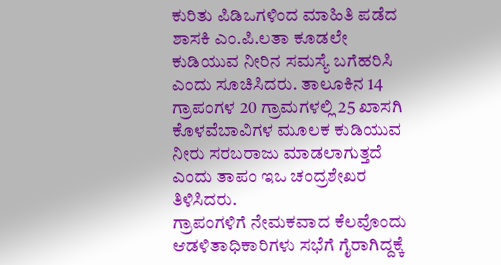ಕುರಿತು ಪಿಡಿಒಗಳಿಂದ ಮಾಹಿತಿ ಪಡೆದ ಶಾಸಕಿ ಎಂ.ಪಿ.ಲತಾ ಕೂಡಲೇ ಕುಡಿಯುವ ನೀರಿನ ಸಮಸ್ಯೆ ಬಗೆಹರಿಸಿ ಎಂದು ಸೂಚಿಸಿದರು. ತಾಲೂಕಿನ 14 ಗ್ರಾಪಂಗಳ 20 ಗ್ರಾಮಗಳಲ್ಲಿ 25 ಖಾಸಗಿ ಕೊಳವೆಬಾವಿಗಳ ಮೂಲಕ ಕುಡಿಯುವ ನೀರು ಸರಬರಾಜು ಮಾಡಲಾಗುತ್ತದೆ ಎಂದು ತಾಪಂ ಇಒ ಚಂದ್ರಶೇಖರ ತಿಳಿಸಿದರು.
ಗ್ರಾಪಂಗಳಿಗೆ ನೇಮಕವಾದ ಕೆಲವೊಂದು ಆಡಳಿತಾಧಿಕಾರಿಗಳು ಸಭೆಗೆ ಗೈರಾಗಿದ್ದಕ್ಕೆ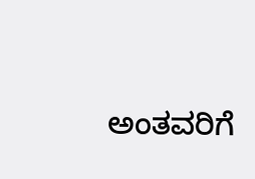ಅಂತವರಿಗೆ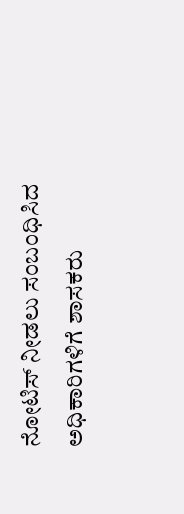ನೋಟಿಸ್ ನೀಡಲು ಸಂಬಂಧಿಸಿದ ಅಧಿಕಾರಿಗಳಿಗೆ ಶಾಸಕರು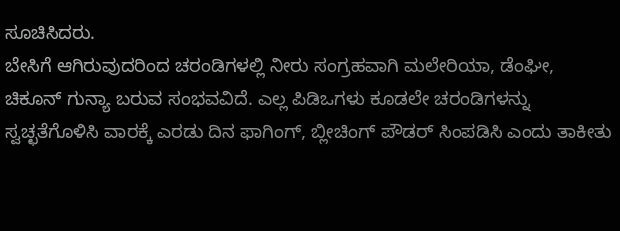ಸೂಚಿಸಿದರು.
ಬೇಸಿಗೆ ಆಗಿರುವುದರಿಂದ ಚರಂಡಿಗಳಲ್ಲಿ ನೀರು ಸಂಗ್ರಹವಾಗಿ ಮಲೇರಿಯಾ, ಡೆಂಘೀ, ಚಿಕೂನ್ ಗುನ್ಯಾ ಬರುವ ಸಂಭವವಿದೆ. ಎಲ್ಲ ಪಿಡಿಒಗಳು ಕೂಡಲೇ ಚರಂಡಿಗಳನ್ನು ಸ್ವಚ್ಛತೆಗೊಳಿಸಿ ವಾರಕ್ಕೆ ಎರಡು ದಿನ ಫಾಗಿಂಗ್, ಬ್ಲೀಚಿಂಗ್ ಪೌಡರ್ ಸಿಂಪಡಿಸಿ ಎಂದು ತಾಕೀತು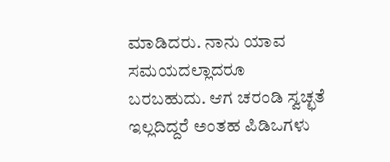ಮಾಡಿದರು. ನಾನು ಯಾವ ಸಮಯದಲ್ಲಾದರೂ ಬರಬಹುದು. ಆಗ ಚರಂಡಿ ಸ್ವಚ್ಛತೆ ಇಲ್ಲದಿದ್ದರೆ ಅಂತಹ ಪಿಡಿಒಗಳು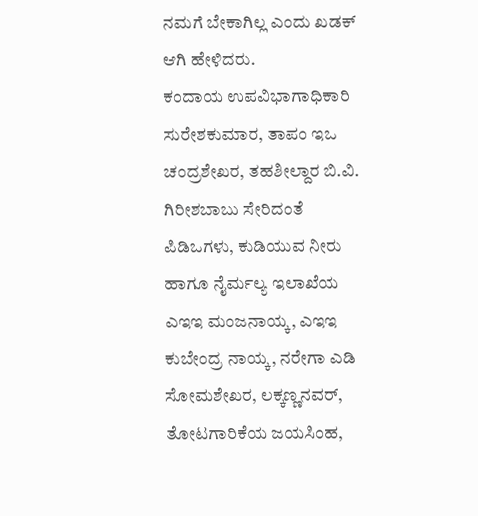ನಮಗೆ ಬೇಕಾಗಿಲ್ಲ ಎಂದು ಖಡಕ್ ಆಗಿ ಹೇಳಿದರು.
ಕಂದಾಯ ಉಪವಿಭಾಗಾಧಿಕಾರಿ ಸುರೇಶಕುಮಾರ, ತಾಪಂ ಇಒ ಚಂದ್ರಶೇಖರ, ತಹಶೀಲ್ದಾರ ಬಿ.ವಿ. ಗಿರೀಶಬಾಬು ಸೇರಿದಂತೆ ಪಿಡಿಒಗಳು, ಕುಡಿಯುವ ನೀರು ಹಾಗೂ ನೈರ್ಮಲ್ಯ ಇಲಾಖೆಯ ಎಇಇ ಮಂಜನಾಯ್ಕ, ಎಇಇ ಕುಬೇಂದ್ರ ನಾಯ್ಕ, ನರೇಗಾ ಎಡಿ ಸೋಮಶೇಖರ, ಲಕ್ಕಣ್ಣನವರ್, ತೋಟಗಾರಿಕೆಯ ಜಯಸಿಂಹ,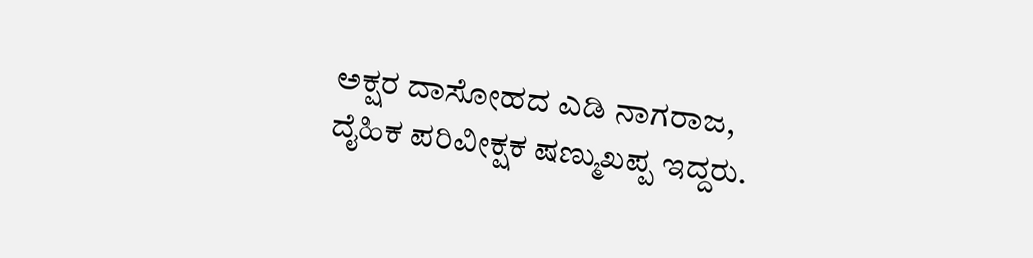ಅಕ್ಷರ ದಾಸೋಹದ ಎಡಿ ನಾಗರಾಜ, ದೈಹಿಕ ಪರಿವೀಕ್ಷಕ ಷಣ್ಮುಖಪ್ಪ ಇದ್ದರು.